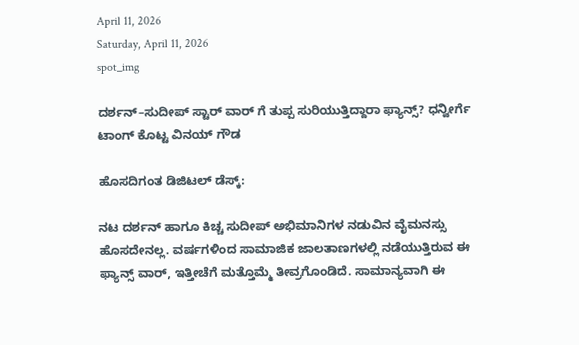April 11, 2026
Saturday, April 11, 2026
spot_img

ದರ್ಶನ್–ಸುದೀಪ್ ಸ್ಟಾರ್ ವಾರ್ ಗೆ ತುಪ್ಪ ಸುರಿಯುತ್ತಿದ್ದಾರಾ ಫ್ಯಾನ್ಸ್? ಧನ್ವೀರ್ಗೆ ಟಾಂಗ್ ಕೊಟ್ಟ ವಿನಯ್ ಗೌಡ

ಹೊಸದಿಗಂತ ಡಿಜಿಟಲ್ ಡೆಸ್ಕ್:

ನಟ ದರ್ಶನ್ ಹಾಗೂ ಕಿಚ್ಚ ಸುದೀಪ್ ಅಭಿಮಾನಿಗಳ ನಡುವಿನ ವೈಮನಸ್ಸು ಹೊಸದೇನಲ್ಲ. ವರ್ಷಗಳಿಂದ ಸಾಮಾಜಿಕ ಜಾಲತಾಣಗಳಲ್ಲಿ ನಡೆಯುತ್ತಿರುವ ಈ ಫ್ಯಾನ್ಸ್ ವಾರ್, ಇತ್ತೀಚೆಗೆ ಮತ್ತೊಮ್ಮೆ ತೀವ್ರಗೊಂಡಿದೆ. ಸಾಮಾನ್ಯವಾಗಿ ಈ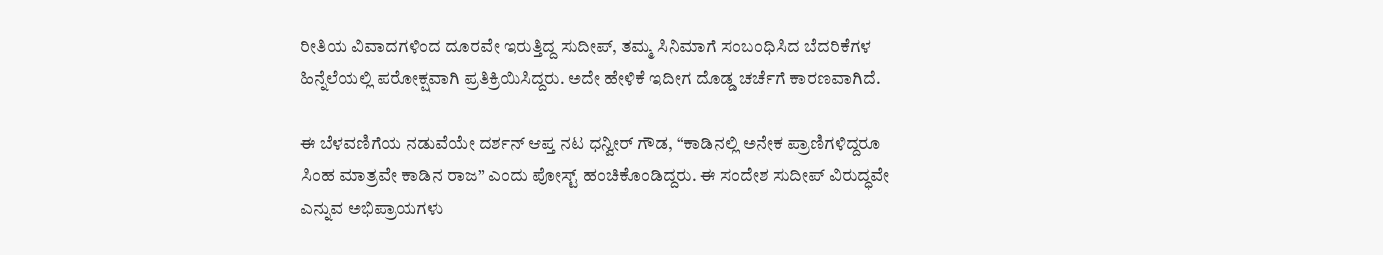ರೀತಿಯ ವಿವಾದಗಳಿಂದ ದೂರವೇ ಇರುತ್ತಿದ್ದ ಸುದೀಪ್, ತಮ್ಮ ಸಿನಿಮಾಗೆ ಸಂಬಂಧಿಸಿದ ಬೆದರಿಕೆಗಳ ಹಿನ್ನೆಲೆಯಲ್ಲಿ ಪರೋಕ್ಷವಾಗಿ ಪ್ರತಿಕ್ರಿಯಿಸಿದ್ದರು. ಅದೇ ಹೇಳಿಕೆ ಇದೀಗ ದೊಡ್ಡ ಚರ್ಚೆಗೆ ಕಾರಣವಾಗಿದೆ.

ಈ ಬೆಳವಣಿಗೆಯ ನಡುವೆಯೇ ದರ್ಶನ್ ಆಪ್ತ ನಟ ಧನ್ವೀರ್ ಗೌಡ, “ಕಾಡಿನಲ್ಲಿ ಅನೇಕ ಪ್ರಾಣಿಗಳಿದ್ದರೂ ಸಿಂಹ ಮಾತ್ರವೇ ಕಾಡಿನ ರಾಜ” ಎಂದು ಪೋಸ್ಟ್ ಹಂಚಿಕೊಂಡಿದ್ದರು. ಈ ಸಂದೇಶ ಸುದೀಪ್‌ ವಿರುದ್ಧವೇ ಎನ್ನುವ ಅಭಿಪ್ರಾಯಗಳು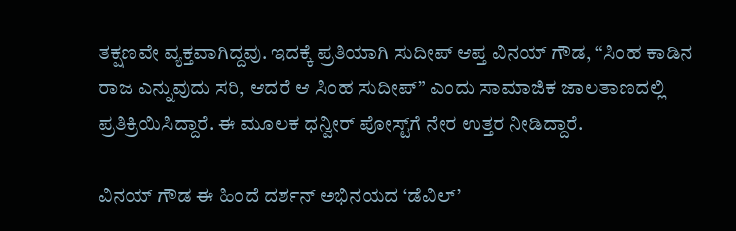ತಕ್ಷಣವೇ ವ್ಯಕ್ತವಾಗಿದ್ದವು. ಇದಕ್ಕೆ ಪ್ರತಿಯಾಗಿ ಸುದೀಪ್ ಆಪ್ತ ವಿನಯ್ ಗೌಡ, “ಸಿಂಹ ಕಾಡಿನ ರಾಜ ಎನ್ನುವುದು ಸರಿ, ಆದರೆ ಆ ಸಿಂಹ ಸುದೀಪ್” ಎಂದು ಸಾಮಾಜಿಕ ಜಾಲತಾಣದಲ್ಲಿ ಪ್ರತಿಕ್ರಿಯಿಸಿದ್ದಾರೆ. ಈ ಮೂಲಕ ಧನ್ವೀರ್ ಪೋಸ್ಟ್‌ಗೆ ನೇರ ಉತ್ತರ ನೀಡಿದ್ದಾರೆ.

ವಿನಯ್ ಗೌಡ ಈ ಹಿಂದೆ ದರ್ಶನ್ ಅಭಿನಯದ ‘ಡೆವಿಲ್’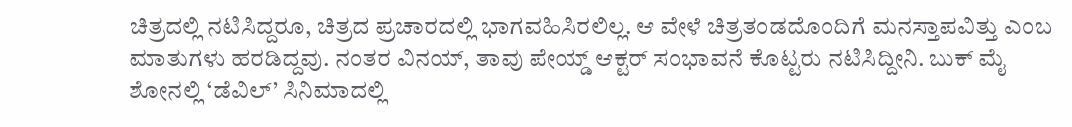ಚಿತ್ರದಲ್ಲಿ ನಟಿಸಿದ್ದರೂ, ಚಿತ್ರದ ಪ್ರಚಾರದಲ್ಲಿ ಭಾಗವಹಿಸಿರಲಿಲ್ಲ. ಆ ವೇಳೆ ಚಿತ್ರತಂಡದೊಂದಿಗೆ ಮನಸ್ತಾಪವಿತ್ತು ಎಂಬ ಮಾತುಗಳು ಹರಡಿದ್ದವು. ನಂತರ ವಿನಯ್, ತಾವು ಪೇಯ್ಡ್ ಆಕ್ಟರ್ ಸಂಭಾವನೆ ಕೊಟ್ಟರು ನಟಿಸಿದ್ದೀನಿ. ಬುಕ್ ಮೈ ಶೋನಲ್ಲಿ ‘ಡೆವಿಲ್’ ಸಿನಿಮಾದಲ್ಲಿ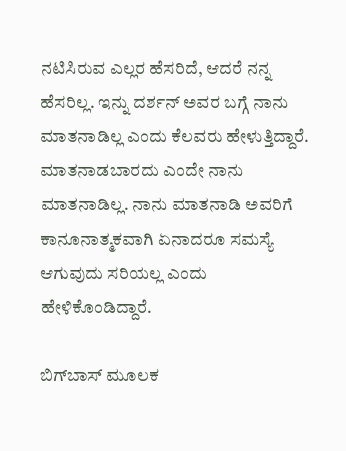ನಟಿಸಿರುವ ಎಲ್ಲರ ಹೆಸರಿದೆ, ಆದರೆ ನನ್ನ ಹೆಸರಿಲ್ಲ. ಇನ್ನು ದರ್ಶನ್ ಅವರ ಬಗ್ಗೆ ನಾನು ಮಾತನಾಡಿಲ್ಲ ಎಂದು ಕೆಲವರು ಹೇಳುತ್ತಿದ್ದಾರೆ. ಮಾತನಾಡಬಾರದು ಎಂದೇ ನಾನು ಮಾತನಾಡಿಲ್ಲ. ನಾನು ಮಾತನಾಡಿ ಅವರಿಗೆ ಕಾನೂನಾತ್ಮಕವಾಗಿ ಏನಾದರೂ ಸಮಸ್ಯೆ ಆಗುವುದು ಸರಿಯಲ್ಲ ಎಂದು ಹೇಳಿಕೊಂಡಿದ್ದಾರೆ.

ಬಿಗ್‌ಬಾಸ್ ಮೂಲಕ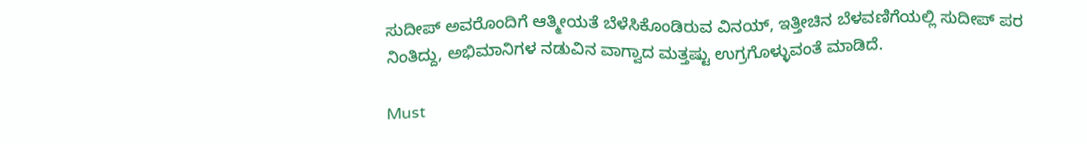ಸುದೀಪ್ ಅವರೊಂದಿಗೆ ಆತ್ಮೀಯತೆ ಬೆಳೆಸಿಕೊಂಡಿರುವ ವಿನಯ್, ಇತ್ತೀಚಿನ ಬೆಳವಣಿಗೆಯಲ್ಲಿ ಸುದೀಪ್ ಪರ ನಿಂತಿದ್ದು, ಅಭಿಮಾನಿಗಳ ನಡುವಿನ ವಾಗ್ವಾದ ಮತ್ತಷ್ಟು ಉಗ್ರಗೊಳ್ಳುವಂತೆ ಮಾಡಿದೆ.

Must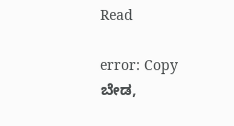Read

error: Copy ಬೇಡ,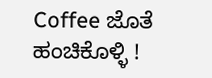Coffee ಜೊತೆ ಹಂಚಿಕೊಳ್ಳಿ !